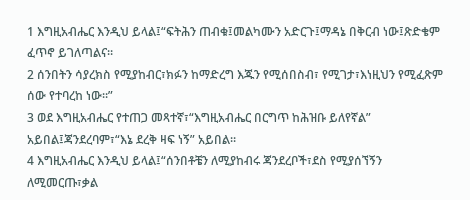1 እግዚአብሔር እንዲህ ይላል፤“ፍትሕን ጠብቁ፤መልካሙን አድርጉ፤ማዳኔ በቅርብ ነው፤ጽድቄም ፈጥኖ ይገለጣልና።
2 ሰንበትን ሳያረክስ የሚያከብር፣ክፉን ከማድረግ እጁን የሚሰበስብ፣ የሚገታ፣እነዚህን የሚፈጽም ሰው የተባረከ ነው።”
3 ወደ እግዚአብሔር የተጠጋ መጻተኛ፣“እግዚአብሔር በርግጥ ከሕዝቡ ይለየኛል” አይበል፤ጃንደረባም፣“እኔ ደረቅ ዛፍ ነኝ” አይበል።
4 እግዚአብሔር እንዲህ ይላል፤“ሰንበቶቼን ለሚያከብሩ ጃንደረቦች፣ደስ የሚያሰኘኝን ለሚመርጡ፣ቃል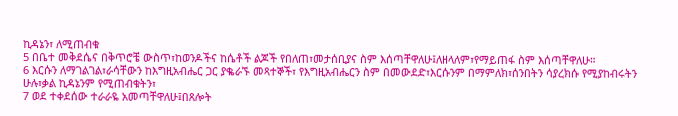ኪዳኔን፣ ለሚጠብቁ
5 በቤተ መቅደሴና በቅጥሮቼ ውስጥ፣ከወንዶችና ከሴቶች ልጆች የበለጠ፣መታሰቢያና ስም እሰጣቸዋለሁ፤ለዘላለም፣የማይጠፋ ስም እሰጣቸዋለሁ።
6 እርሱን ለማገልገል፣ራሳቸውን ከእግዚአብሔር ጋር ያቈራኙ መጻተኞች፣ የእግዚአብሔርን ስም በመውደድ፣እርሱንም በማምለክ፣ሰንበትን ሳያረክሱ የሚያከብሩትን ሁሉ፣ቃል ኪዳኔንም የሚጠብቁትን፣
7 ወደ ተቀደሰው ተራራዬ አመጣቸዋለሁ፤በጸሎት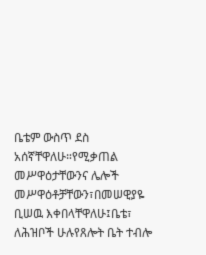ቤቴም ውስጥ ደስ አሰኛቸዋለሁ።የሚቃጠል መሥዋዕታቸውንና ሌሎች መሥዋዕቶቻቸውን፣በመሠዊያዬ ቢሠዉ እቀበላቸዋለሁ፤ቤቴ፣ ለሕዝቦች ሁሉየጸሎት ቤት ተብሎ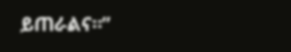ይጠራልና።”